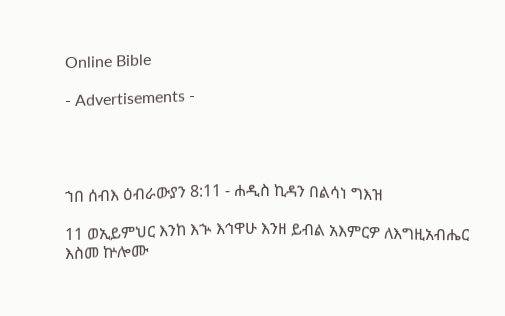Online Bible

- Advertisements -




ኀበ ሰብእ ዕብራውያን 8:11 - ሐዲስ ኪዳን በልሳነ ግእዝ

11 ወኢይምህር እንከ እኍ እኅዋሁ እንዘ ይብል አእምርዎ ለእግዚአብሔር እስመ ኵሎሙ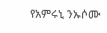የአምሩኒ ንኡሶሙ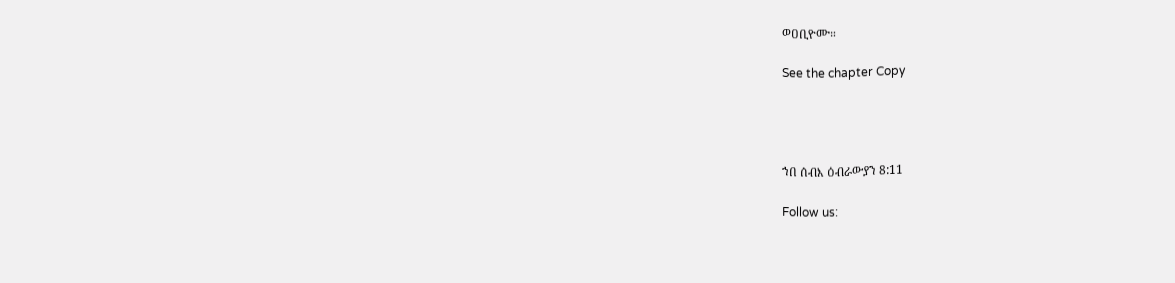ወዐቢዮሙ።

See the chapter Copy




ኀበ ሰብእ ዕብራውያን 8:11

Follow us: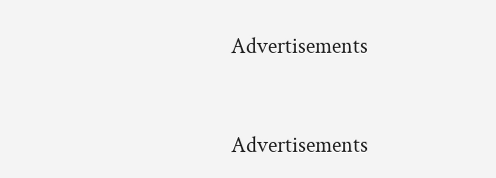Advertisements


Advertisements